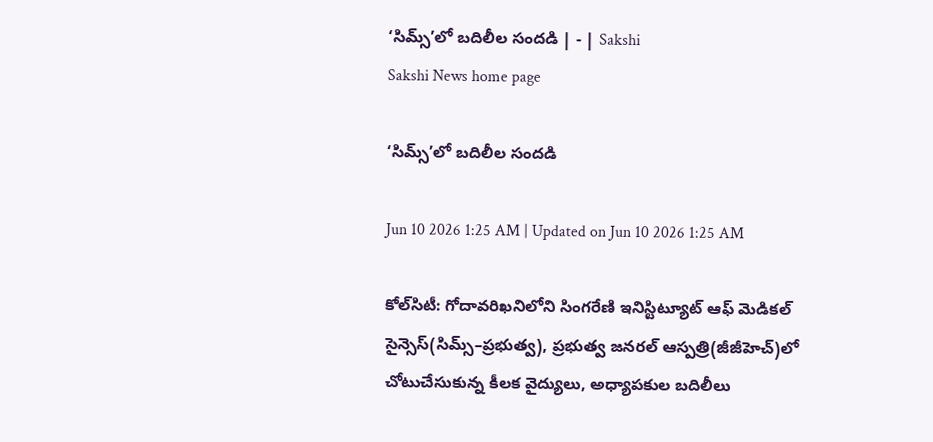‘సిమ్స్‌’లో బదిలీల సందడి | - | Sakshi
Sakshi News home page

‘సిమ్స్‌’లో బదిలీల సందడి

Jun 10 2026 1:25 AM | Updated on Jun 10 2026 1:25 AM

కోల్‌సిటీ: గోదావరిఖనిలోని సింగరేణి ఇనిస్టిట్యూట్‌ ఆఫ్‌ మెడికల్‌ సైన్సెస్‌(సిమ్స్‌–ప్రభుత్వ), ప్రభుత్వ జనరల్‌ ఆస్పత్రి(జీజీహెచ్‌)లో చోటుచేసుకున్న కీలక వైద్యులు, అధ్యాపకుల బదిలీలు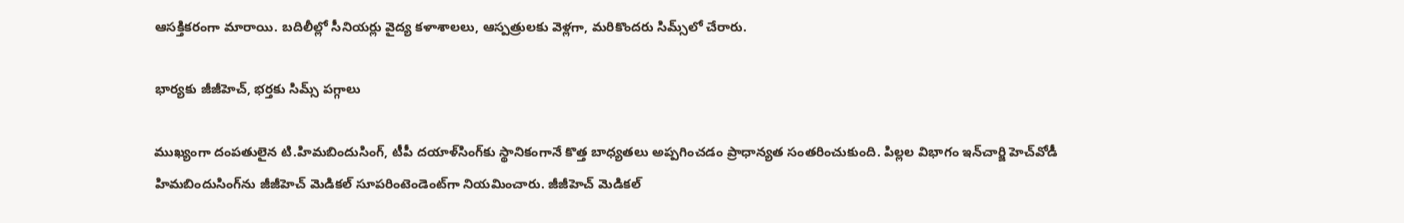ఆసక్తికరంగా మారాయి. బదిలీల్లో సీనియర్లు వైద్య కళాశాలలు, ఆస్పత్రులకు వెళ్లగా, మరికొందరు సిమ్స్‌లో చేరారు.

భార్యకు జీజీహెచ్‌, భర్తకు సిమ్స్‌ పగ్గాలు

ముఖ్యంగా దంపతులైన టి.హిమబిందుసింగ్‌, టీపీ దయాళ్‌సింగ్‌కు స్థానికంగానే కొత్త బాధ్యతలు అప్పగించడం ప్రాధాన్యత సంతరించుకుంది. పిల్లల విభాగం ఇన్‌చార్జి హెచ్‌వోడీ హిమబిందుసింగ్‌ను జీజీహెచ్‌ మెడికల్‌ సూపరింటెండెంట్‌గా నియమించారు. జీజీహెచ్‌ మెడికల్‌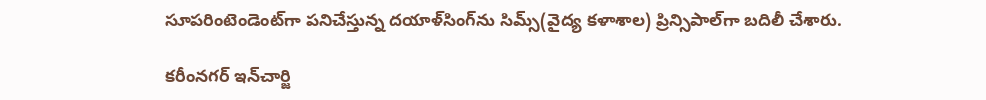సూపరింటెండెంట్‌గా పనిచేస్తున్న దయాళ్‌సింగ్‌ను సిమ్స్‌(వైద్య కళాశాల) ప్రిన్సిపాల్‌గా బదిలీ చేశారు.

కరీంనగర్‌ ఇన్‌చార్జి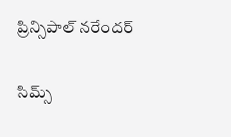ప్రిన్సిపాల్‌ నరేందర్‌

సిమ్స్‌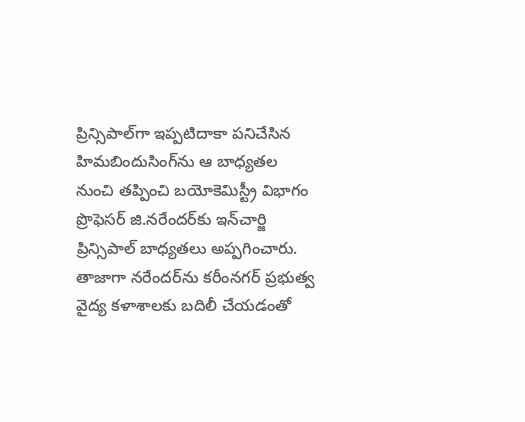ప్రిన్సిపాల్‌గా ఇప్పటిదాకా పనిచేసిన హిమబిందుసింగ్‌ను ఆ బాధ్యతల నుంచి తప్పించి బయోకెమిస్ట్రీ విభాగం ప్రొఫెసర్‌ జి.నరేందర్‌కు ఇన్‌చార్జి ప్రిన్సిపాల్‌ బాధ్యతలు అప్పగించారు. తాజాగా నరేందర్‌ను కరీంనగర్‌ ప్రభుత్వ వైద్య కళాశాలకు బదిలీ చేయడంతో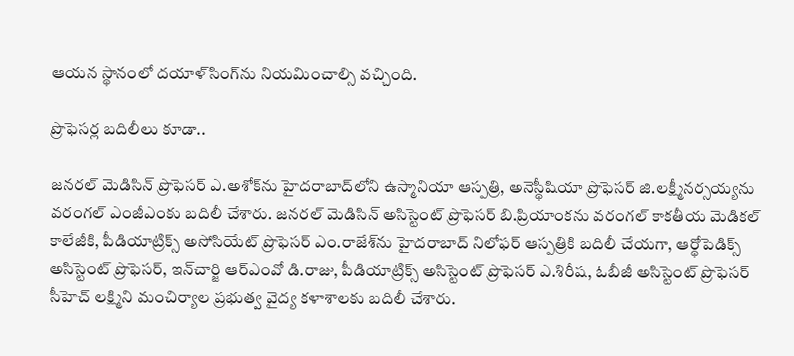ఆయన స్థానంలో దయాళ్‌సింగ్‌ను నియమించాల్సి వచ్చింది.

ప్రొఫెసర్ల బదిలీలు కూడా..

జనరల్‌ మెడిసిన్‌ ప్రొఫెసర్‌ ఎ.అశోక్‌ను హైదరాబాద్‌లోని ఉస్మానియా ఆస్పత్రి, అనెస్థీషియా ప్రొఫెసర్‌ జి.లక్ష్మీనర్సయ్యను వరంగల్‌ ఎంజీఎంకు బదిలీ చేశారు. జనరల్‌ మెడిసిన్‌ అసిస్టెంట్‌ ప్రొఫెసర్‌ బి.ప్రియాంకను వరంగల్‌ కాకతీయ మెడికల్‌ కాలేజీకి, పీడియాట్రిక్స్‌ అసోసియేట్‌ ప్రొఫెసర్‌ ఎం.రాజేశ్‌ను హైదరాబాద్‌ నిలోఫర్‌ ఆస్పత్రికి బదిలీ చేయగా, ఆర్థోపెడిక్స్‌ అసిస్టెంట్‌ ప్రొఫెసర్‌, ఇన్‌చార్జి ఆర్‌ఎంవో డి.రాజు, పీడియాట్రిక్స్‌ అసిస్టెంట్‌ ప్రొఫెసర్‌ ఎ.శిరీష, ఓబీజీ అసిస్టెంట్‌ ప్రొఫెసర్‌ సీహెచ్‌ లక్ష్మిని మంచిర్యాల ప్రభుత్వ వైద్య కళాశాలకు బదిలీ చేశారు.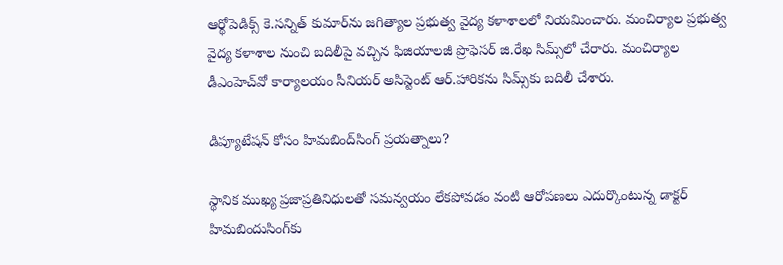ఆర్థోపెడిక్స్‌ కె.సన్నిత్‌ కుమార్‌ను జగిత్యాల ప్రభుత్వ వైద్య కళాశాలలో నియమించారు. మంచిర్యాల ప్రభుత్వ వైద్య కళాశాల నుంచి బదిలీపై వచ్చిన ఫిజియాలజీ ప్రొఫెసర్‌ జి.రేఖ సిమ్స్‌లో చేరారు. మంచిర్యాల డీఎంహెచ్‌వో కార్యాలయం సీనియర్‌ అసిస్టెంట్‌ ఆర్‌.హారికను సిమ్స్‌కు బదిలీ చేశారు.

డిప్యూటేషన్‌ కోసం హిమబింద్‌సింగ్‌ ప్రయత్నాలు?

స్థానిక ముఖ్య ప్రజాప్రతినిధులతో సమన్వయం లేకపోవడం వంటి ఆరోపణలు ఎదుర్కొంటున్న డాక్టర్‌ హిమబిందుసింగ్‌కు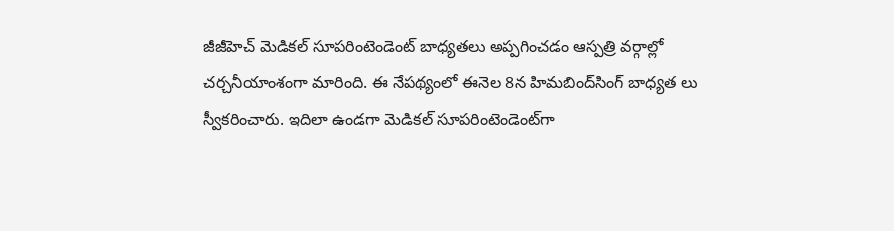జీజీహెచ్‌ మెడికల్‌ సూపరింటెండెంట్‌ బాధ్యతలు అప్పగించడం ఆస్పత్రి వర్గాల్లో చర్చనీయాంశంగా మారింది. ఈ నేపథ్యంలో ఈనెల 8న హిమబింద్‌సింగ్‌ బాధ్యత లు స్వీకరించారు. ఇదిలా ఉండగా మెడికల్‌ సూపరింటెండెంట్‌గా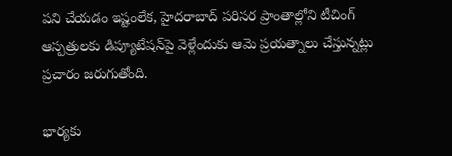పని చేయడం ఇష్టంలేక, హైదరాబాద్‌ పరిసర ప్రాంతాల్లోని టీచింగ్‌ ఆస్పత్రులకు డిప్యూటేషన్‌పై వెళ్లేందుకు ఆమె ప్రయత్నాలు చేస్తున్నట్లు ప్రచారం జరుగుతోంది.

భార్యకు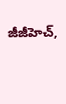జీజీహెచ్‌,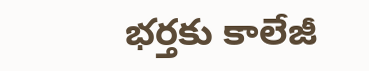భర్తకు కాలేజీ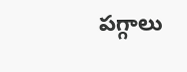పగ్గాలు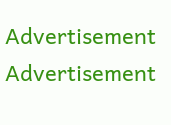Advertisement
Advertisement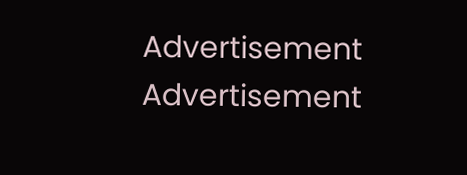Advertisement
Advertisement